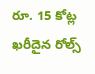రూ. 15 కోట్ల ఖరీదైన రోల్స్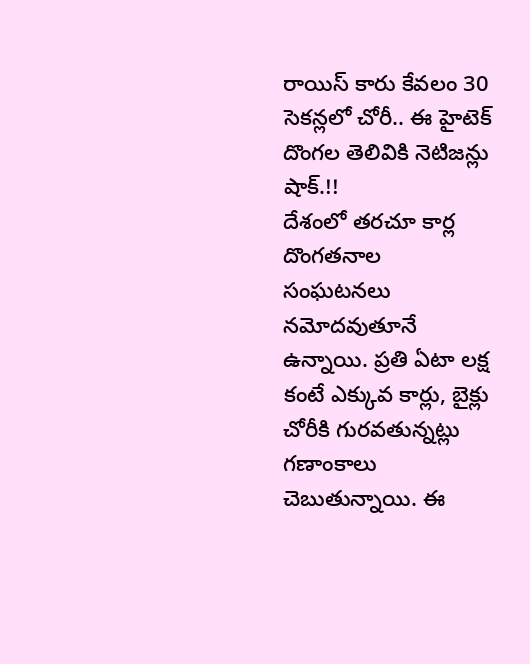రాయిస్ కారు కేవలం 30 సెకన్లలో చోరీ.. ఈ హైటెక్ దొంగల తెలివికి నెటిజన్లు షాక్.!!
దేశంలో తరచూ కార్ల దొంగతనాల సంఘటనలు నమోదవుతూనే ఉన్నాయి. ప్రతి ఏటా లక్ష కంటే ఎక్కువ కార్లు, బైక్లు చోరీకి గురవతున్నట్లు గణాంకాలు చెబుతున్నాయి. ఈ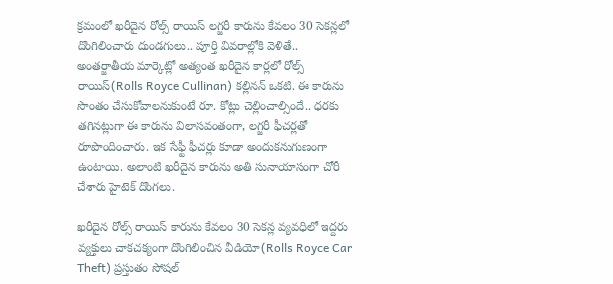క్రమంలో ఖరీదైన రోల్స్ రాయిస్ లగ్జరీ కారును కేవలం 30 సెకన్లలో దొంగిలించారు దుండగులు.. పూర్తి వివరాల్లోకి వెళితే..
అంతర్జాతీయ మార్కెట్లో అత్యంత ఖరీదైన కార్లలో రోల్స్ రాయిస్(Rolls Royce Cullinan) కల్లినన్ ఒకటి. ఈ కారును సొంతం చేసుకోవాలనుకుంటే రూ. కోట్లు చెల్లించాల్సిందే.. ధరకు తగినట్లుగా ఈ కారును విలాసవంతంగా, లగ్జరీ ఫీచర్లతో రూపొందించారు. ఇక సేఫ్టీ ఫీచర్లు కూడా అందుకనుగుణంగా ఉంటాయి. అలాంటి ఖరీదైన కారును అతి సునాయాసంగా చోరీ చేశారు హైటెక్ దొంగలు.

ఖరీదైన రోల్స్ రాయిస్ కారును కేవలం 30 సెకన్ల వ్యవధిలో ఇద్దరు వ్యక్తులు చాకచక్యంగా దొంగిలించిన వీడియో(Rolls Royce Car Theft) ప్రస్తుతం సోషల్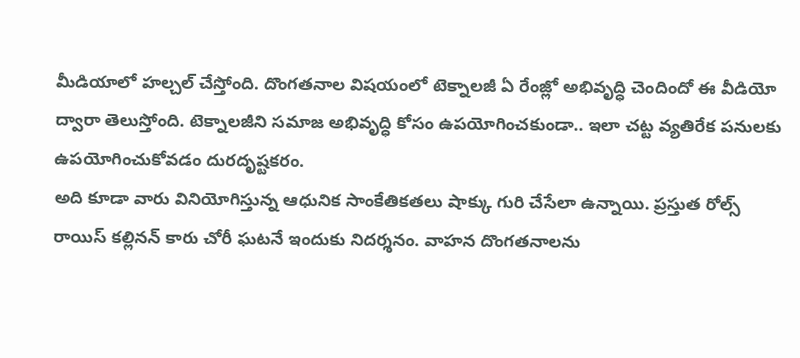మీడియాలో హల్చల్ చేస్తోంది. దొంగతనాల విషయంలో టెక్నాలజీ ఏ రేంజ్లో అభివృద్ధి చెందిందో ఈ వీడియో ద్వారా తెలుస్తోంది. టెక్నాలజీని సమాజ అభివృద్ధి కోసం ఉపయోగించకుండా.. ఇలా చట్ట వ్యతిరేక పనులకు ఉపయోగించుకోవడం దురదృష్టకరం.
అది కూడా వారు వినియోగిస్తున్న ఆధునిక సాంకేతికతలు షాక్కు గురి చేసేలా ఉన్నాయి. ప్రస్తుత రోల్స్ రాయిస్ కల్లినన్ కారు చోరీ ఘటనే ఇందుకు నిదర్శనం. వాహన దొంగతనాలను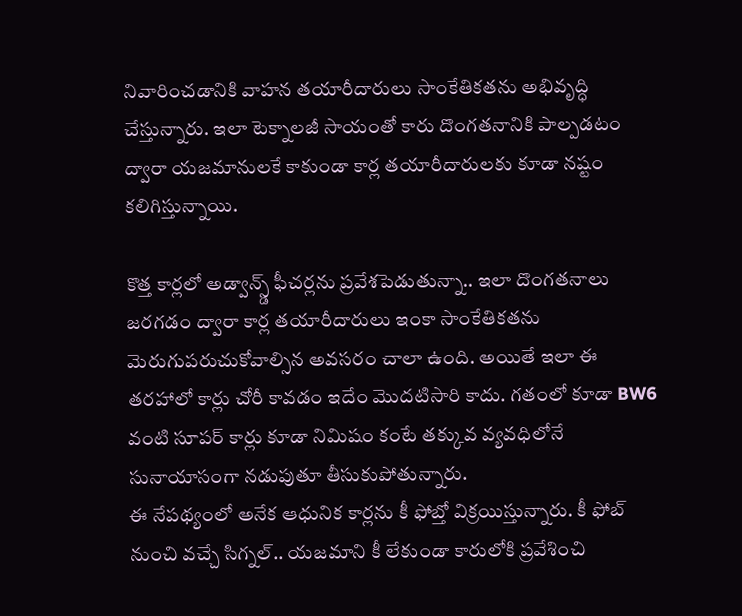నివారించడానికి వాహన తయారీదారులు సాంకేతికతను అభివృద్ధి చేస్తున్నారు. ఇలా టెక్నాలజీ సాయంతో కారు దొంగతనానికి పాల్పడటం ద్వారా యజమానులకే కాకుండా కార్ల తయారీదారులకు కూడా నష్టం కలిగిస్తున్నాయి.

కొత్త కార్లలో అడ్వాన్స్డ్ ఫీచర్లను ప్రవేశపెడుతున్నా.. ఇలా దొంగతనాలు జరగడం ద్వారా కార్ల తయారీదారులు ఇంకా సాంకేతికతను మెరుగుపరుచుకోవాల్సిన అవసరం చాలా ఉంది. అయితే ఇలా ఈ తరహాలో కార్లు చోరీ కావడం ఇదేం మొదటిసారి కాదు. గతంలో కూడా BW6 వంటి సూపర్ కార్లు కూడా నిమిషం కంటే తక్కువ వ్యవధిలోనే సునాయాసంగా నడుపుతూ తీసుకుపోతున్నారు.
ఈ నేపథ్యంలో అనేక ఆధునిక కార్లను కీ ఫోబ్తో విక్రయిస్తున్నారు. కీ ఫోబ్ నుంచి వచ్చే సిగ్నల్.. యజమాని కీ లేకుండా కారులోకి ప్రవేశించి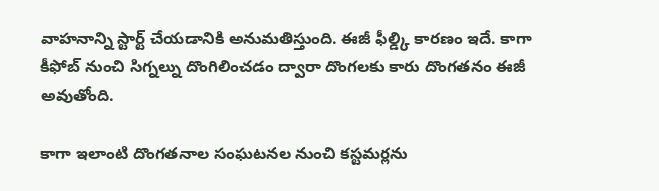వాహనాన్ని స్టార్ట్ చేయడానికి అనుమతిస్తుంది. ఈజీ ఫీల్డ్కి కారణం ఇదే. కాగా కీఫోబ్ నుంచి సిగ్నల్ను దొంగిలించడం ద్వారా దొంగలకు కారు దొంగతనం ఈజీ అవుతోంది.

కాగా ఇలాంటి దొంగతనాల సంఘటనల నుంచి కస్టమర్లను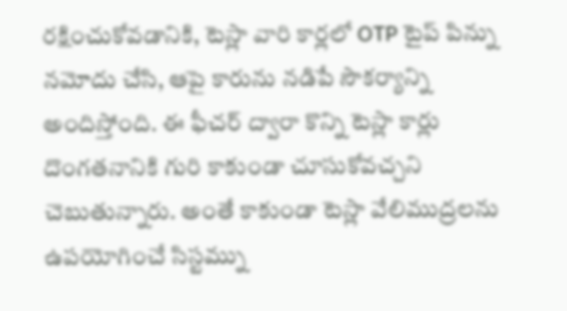రక్షించుకోవడానికి, టెస్లా వారి కార్లలో OTP టైప్ పిన్ను నమోదు చేసి, ఆపై కారును నడిపే సౌకర్యాన్ని అందిస్తోంది. ఈ ఫీచర్ ద్వారా కొన్ని టెస్లా కార్లు దొంగతనానికి గురి కాకుండా చూసుకోవచ్చని చెబుతున్నారు. అంతే కాకుండా టెస్లా వేలిముద్రలను ఉపయోగించే సిస్టమ్ను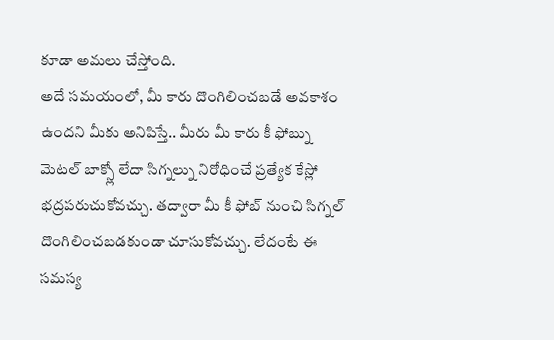కూడా అమలు చేస్తోంది.
అదే సమయంలో, మీ కారు దొంగిలించబడే అవకాశం ఉందని మీకు అనిపిస్తే.. మీరు మీ కారు కీ ఫోబ్ను మెటల్ బాక్స్లో లేదా సిగ్నల్ను నిరోధించే ప్రత్యేక కేస్లో భద్రపరుచుకోవచ్చు. తద్వారా మీ కీ ఫోబ్ నుంచి సిగ్నల్ దొంగిలించబడకుండా చూసుకోవచ్చు. లేదంటే ఈ సమస్య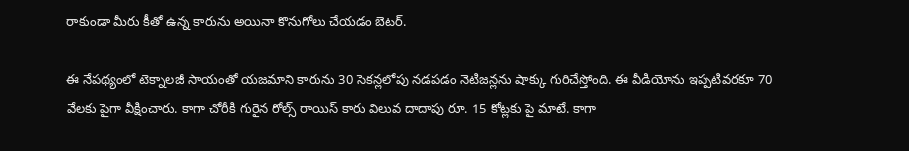రాకుండా మీరు కీతో ఉన్న కారును అయినా కొనుగోలు చేయడం బెటర్.

ఈ నేపథ్యంలో టెక్నాలజీ సాయంతో యజమాని కారును 30 సెకన్లలోపు నడపడం నెటిజన్లను షాక్కు గురిచేస్తోంది. ఈ వీడియోను ఇప్పటివరకూ 70 వేలకు పైగా వీక్షించారు. కాగా చోరీకి గురైన రోల్స్ రాయిస్ కారు విలువ దాదాపు రూ. 15 కోట్లకు పై మాటే. కాగా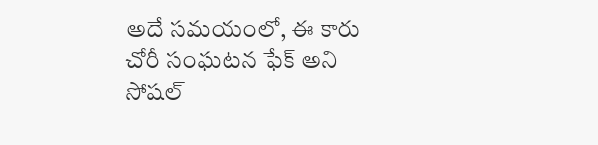అదే సమయంలో, ఈ కారు చోరీ సంఘటన ఫేక్ అని సోషల్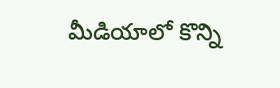మీడియాలో కొన్ని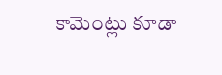కామెంట్లు కూడా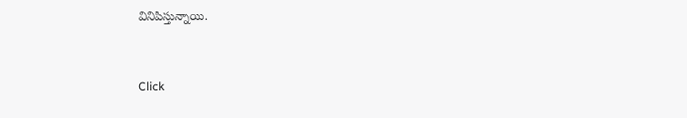వినిపిస్తున్నాయి.


Click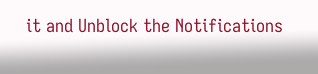it and Unblock the Notifications